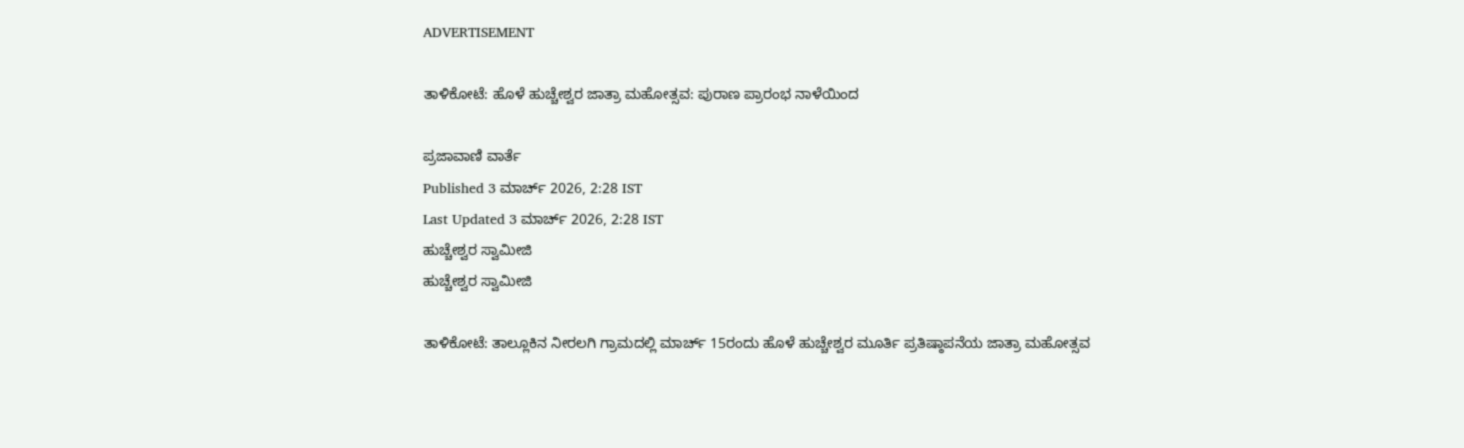ADVERTISEMENT

ತಾಳಿಕೋಟೆ: ಹೊಳೆ ಹುಚ್ಚೇಶ್ವರ ಜಾತ್ರಾ ಮಹೋತ್ಸವ: ಪುರಾಣ ಪ್ರಾರಂಭ ನಾಳೆಯಿಂದ

ಪ್ರಜಾವಾಣಿ ವಾರ್ತೆ
Published 3 ಮಾರ್ಚ್ 2026, 2:28 IST
Last Updated 3 ಮಾರ್ಚ್ 2026, 2:28 IST
ಹುಚ್ಚೇಶ್ವರ ಸ್ವಾಮೀಜಿ
ಹುಚ್ಚೇಶ್ವರ ಸ್ವಾಮೀಜಿ

ತಾಳಿಕೋಟೆ: ತಾಲ್ಲೂಕಿನ ನೀರಲಗಿ ಗ್ರಾಮದಲ್ಲಿ ಮಾರ್ಚ್ 15ರಂದು ಹೊಳೆ ಹುಚ್ಚೇಶ್ವರ ಮೂರ್ತಿ ಪ್ರತಿಷ್ಠಾಪನೆಯ ಜಾತ್ರಾ ಮಹೋತ್ಸವ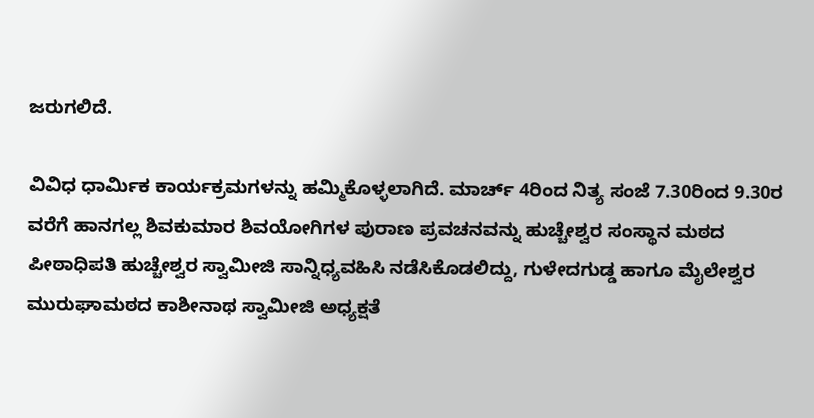ಜರುಗಲಿದೆ.

ವಿವಿಧ ಧಾರ್ಮಿಕ ಕಾರ್ಯಕ್ರಮಗಳನ್ನು ಹಮ್ಮಿಕೊಳ್ಳಲಾಗಿದೆ. ಮಾರ್ಚ್ 4ರಿಂದ ನಿತ್ಯ ಸಂಜೆ 7.30ರಿಂದ 9.30ರ ವರೆಗೆ ಹಾನಗಲ್ಲ ಶಿವಕುಮಾರ ಶಿವಯೋಗಿಗಳ ಪುರಾಣ ಪ್ರವಚನವನ್ನು ಹುಚ್ಚೇಶ್ವರ ಸಂಸ್ಥಾನ ಮಠದ ಪೀಠಾಧಿಪತಿ ಹುಚ್ಚೇಶ್ವರ ಸ್ವಾಮೀಜಿ ಸಾನ್ನಿಧ್ಯವಹಿಸಿ ನಡೆಸಿಕೊಡಲಿದ್ದು, ಗುಳೇದಗುಡ್ಡ ಹಾಗೂ ಮೈಲೇಶ್ವರ ಮುರುಘಾಮಠದ ಕಾಶೀನಾಥ ಸ್ವಾಮೀಜಿ ಅಧ್ಯಕ್ಷತೆ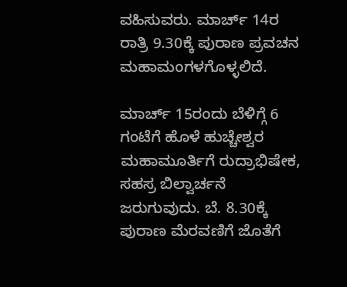ವಹಿಸುವರು. ಮಾರ್ಚ್ 14ರ ರಾತ್ರಿ 9.30ಕ್ಕೆ ಪುರಾಣ ಪ್ರವಚನ ಮಹಾಮಂಗಳಗೊಳ್ಳಲಿದೆ.

ಮಾರ್ಚ್ 15ರಂದು ಬೆಳಿಗ್ಗೆ 6 ಗಂಟೆಗೆ ಹೊಳೆ ಹುಚ್ಚೇಶ್ವರ ಮಹಾಮೂರ್ತಿಗೆ ರುದ್ರಾಭಿಷೇಕ, ಸಹಸ್ರ ಬಿಲ್ವಾರ್ಚನೆ ಜರುಗುವುದು. ಬೆ. 8.30ಕ್ಕೆ ಪುರಾಣ ಮೆರವಣಿಗೆ ಜೊತೆಗೆ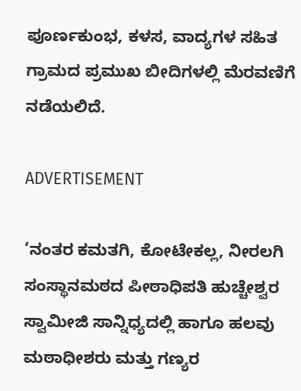ಪೂರ್ಣಕುಂಭ, ಕಳಸ, ವಾದ್ಯಗಳ ಸಹಿತ ಗ್ರಾಮದ ಪ್ರಮುಖ ಬೀದಿಗಳಲ್ಲಿ ಮೆರವಣಿಗೆ ನಡೆಯಲಿದೆ.

ADVERTISEMENT

‘ನಂತರ ಕಮತಗಿ, ಕೋಟೇಕಲ್ಲ, ನೀರಲಗಿ ಸಂಸ್ಥಾನಮಠದ ಪೀಠಾಧಿಪತಿ ಹುಚ್ಚೇಶ್ವರ ಸ್ವಾಮೀಜಿ ಸಾನ್ನಿಧ್ಯದಲ್ಲಿ ಹಾಗೂ ಹಲವು ಮಠಾಧೀಶರು ಮತ್ತು ಗಣ್ಯರ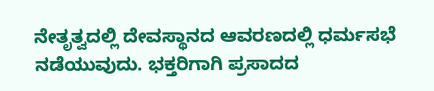ನೇತೃತ್ವದಲ್ಲಿ ದೇವಸ್ಥಾನದ ಆವರಣದಲ್ಲಿ ಧರ್ಮಸಭೆ ನಡೆಯುವುದು. ಭಕ್ತರಿಗಾಗಿ ಪ್ರಸಾದದ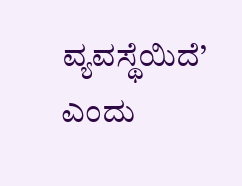ವ್ಯವಸ್ಥೆಯಿದೆ’ ಎಂದು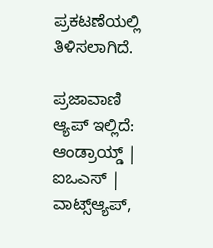ಪ್ರಕಟಣೆಯಲ್ಲಿ ತಿಳಿಸಲಾಗಿದೆ.

ಪ್ರಜಾವಾಣಿ ಆ್ಯಪ್ ಇಲ್ಲಿದೆ: ಆಂಡ್ರಾಯ್ಡ್ | ಐಒಎಸ್ | ವಾಟ್ಸ್ಆ್ಯಪ್,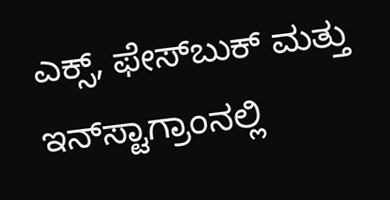ಎಕ್ಸ್, ಫೇಸ್‌ಬುಕ್ ಮತ್ತು ಇನ್‌ಸ್ಟಾಗ್ರಾಂನಲ್ಲಿ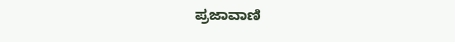ಪ್ರಜಾವಾಣಿ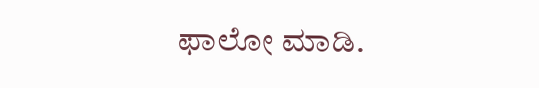ಫಾಲೋ ಮಾಡಿ.